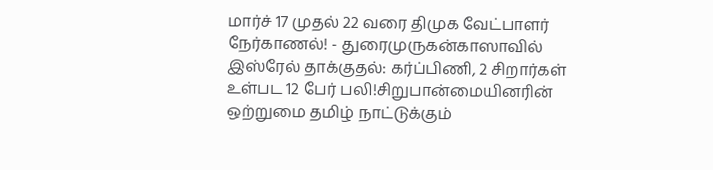மார்ச் 17 முதல் 22 வரை திமுக வேட்பாளர் நேர்காணல்! - துரைமுருகன்காஸாவில் இஸ்ரேல் தாக்குதல்: கர்ப்பிணி, 2 சிறார்கள் உள்பட 12 பேர் பலி!சிறுபான்மையினரின் ஒற்றுமை தமிழ் நாட்டுக்கும்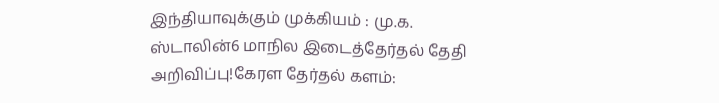இந்தியாவுக்கும் முக்கியம் : மு.க. ஸ்டாலின்6 மாநில இடைத்தேர்தல் தேதி அறிவிப்பு!கேரள தேர்தல் களம்: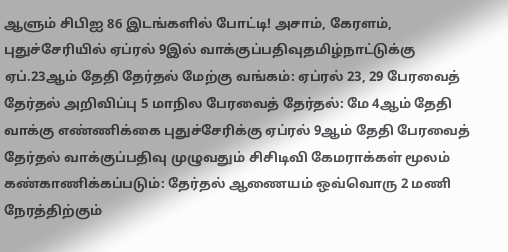ஆளும் சிபிஐ 86 இடங்களில் போட்டி! அசாம், கேரளம், புதுச்சேரியில் ஏப்ரல் 9இல் வாக்குப்பதிவுதமிழ்நாட்டுக்கு ஏப்.23ஆம் தேதி தேர்தல் மேற்கு வங்கம்: ஏப்ரல் 23, 29 பேரவைத் தேர்தல் அறிவிப்பு 5 மாநில பேரவைத் தேர்தல்: மே 4ஆம் தேதி வாக்கு எண்ணிக்கை புதுச்சேரிக்கு ஏப்ரல் 9ஆம் தேதி பேரவைத் தேர்தல் வாக்குப்பதிவு முழுவதும் சிசிடிவி கேமராக்கள் மூலம் கண்காணிக்கப்படும்: தேர்தல் ஆணையம் ஒவ்வொரு 2 மணி நேரத்திற்கும்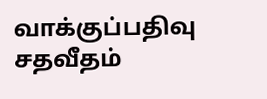வாக்குப்பதிவு சதவீதம்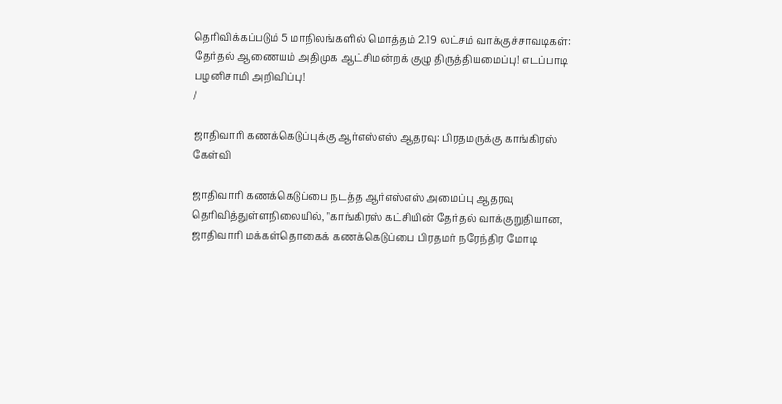தெரிவிக்கப்படும் 5 மாநிலங்களில் மொத்தம் 2.19 லட்சம் வாக்குச்சாவடிகள்: தேர்தல் ஆணையம் அதிமுக ஆட்சிமன்றக் குழு திருத்தியமைப்பு! எடப்பாடி பழனிசாமி அறிவிப்பு!
/

ஜாதிவாரி கணக்கெடுப்புக்கு ஆர்எஸ்எஸ் ஆதரவு: பிரதமருக்கு காங்கிரஸ் கேள்வி

ஜாதிவாரி கணக்கெடுப்பை நடத்த ஆர்எஸ்எஸ் அமைப்பு ஆதரவு தெரிவித்துள்ளநிலையில், "காங்கிரஸ் கட்சியின் தேர்தல் வாக்குறுதியான, ஜாதிவாரி மக்கள்தொகைக் கணக்கெடுப்பை பிரதமர் நரேந்திர மோடி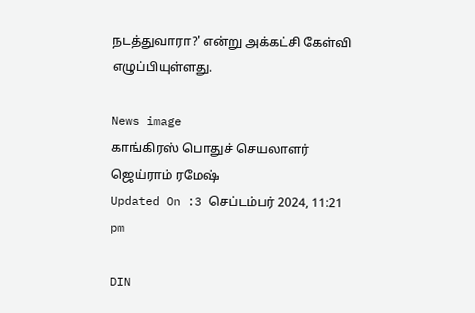நடத்துவாரா?' என்று அக்கட்சி கேள்வி எழுப்பியுள்ளது.

News image
காங்கிரஸ் பொதுச் செயலாளர் ஜெய்ராம் ரமேஷ்
Updated On :3 செப்டம்பர் 2024, 11:21 pm

DIN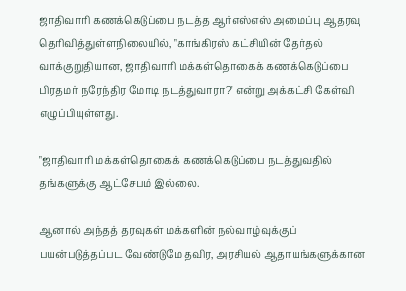ஜாதிவாரி கணக்கெடுப்பை நடத்த ஆர்எஸ்எஸ் அமைப்பு ஆதரவு தெரிவித்துள்ளநிலையில், "காங்கிரஸ் கட்சியின் தேர்தல் வாக்குறுதியான, ஜாதிவாரி மக்கள்தொகைக் கணக்கெடுப்பை பிரதமர் நரேந்திர மோடி நடத்துவாரா?' என்று அக்கட்சி கேள்வி எழுப்பியுள்ளது.

"ஜாதிவாரி மக்கள்தொகைக் கணக்கெடுப்பை நடத்துவதில் தங்களுக்கு ஆட்சேபம் இல்லை.

ஆனால் அந்தத் தரவுகள் மக்களின் நல்வாழ்வுக்குப் பயன்படுத்தப்பட வேண்டுமே தவிர, அரசியல் ஆதாயங்களுக்கான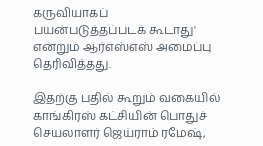கருவியாகப் பயன்படுத்தப்படக் கூடாது' என்றும் ஆர்எஸ்எஸ் அமைப்பு தெரிவித்தது.

இதற்கு பதில் கூறும் வகையில் காங்கிரஸ் கட்சியின் பொதுச் செயலாளர் ஜெய்ராம் ரமேஷ்,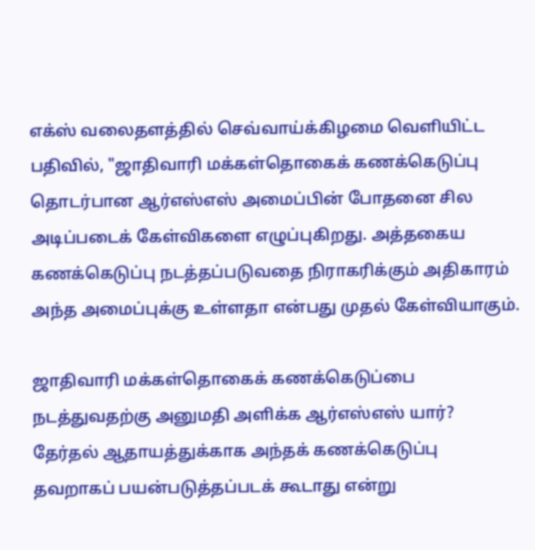எக்ஸ் வலைதளத்தில் செவ்வாய்க்கிழமை வெளியிட்ட பதிவில், "ஜாதிவாரி மக்கள்தொகைக் கணக்கெடுப்பு தொடர்பான ஆர்எஸ்எஸ் அமைப்பின் போதனை சில அடிப்படைக் கேள்விகளை எழுப்புகிறது. அத்தகைய கணக்கெடுப்பு நடத்தப்படுவதை நிராகரிக்கும் அதிகாரம் அந்த அமைப்புக்கு உள்ளதா என்பது முதல் கேள்வியாகும்.

ஜாதிவாரி மக்கள்தொகைக் கணக்கெடுப்பை நடத்துவதற்கு அனுமதி அளிக்க ஆர்எஸ்எஸ் யார்? தேர்தல் ஆதாயத்துக்காக அந்தக் கணக்கெடுப்பு தவறாகப் பயன்படுத்தப்படக் கூடாது என்று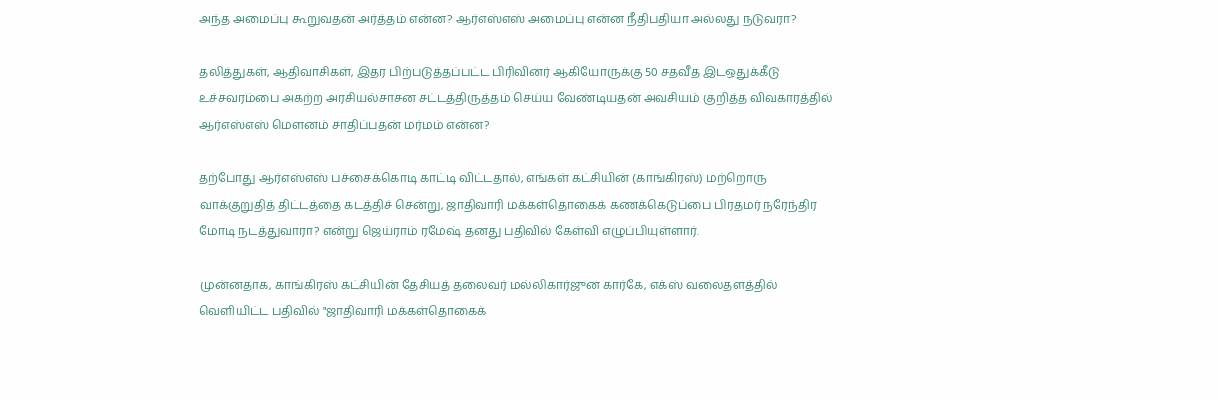அந்த அமைப்பு கூறுவதன் அர்த்தம் என்ன? ஆர்எஸ்எஸ் அமைப்பு என்ன நீதிபதியா அல்லது நடுவரா?

தலித்துகள், ஆதிவாசிகள், இதர பிற்படுத்தப்பட்ட பிரிவினர் ஆகியோருக்கு 50 சதவீத இடஒதுக்கீடு உச்சவரம்பை அகற்ற அரசியல்சாசன சட்டத்திருத்தம் செய்ய வேண்டியதன் அவசியம் குறித்த விவகாரத்தில் ஆர்எஸ்எஸ் மௌனம் சாதிப்பதன் மர்மம் என்ன?

தற்போது ஆர்எஸ்எஸ் பச்சைக்கொடி காட்டி விட்டதால், எங்கள் கட்சியின் (காங்கிரஸ்) மற்றொரு வாக்குறுதித் திட்டத்தை கடத்திச் சென்று, ஜாதிவாரி மக்கள்தொகைக் கணக்கெடுப்பை பிரதமர் நரேந்திர மோடி நடத்துவாரா? என்று ஜெய்ராம் ரமேஷ் தனது பதிவில் கேள்வி எழுப்பியுள்ளார்.

முன்னதாக, காங்கிரஸ் கட்சியின் தேசியத் தலைவர் மல்லிகார்ஜுன கார்கே, எக்ஸ் வலைதளத்தில் வெளியிட்ட பதிவில் "ஜாதிவாரி மக்கள்தொகைக்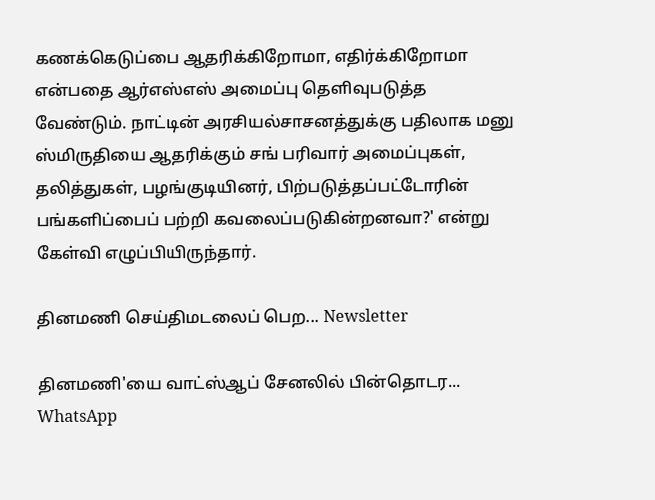கணக்கெடுப்பை ஆதரிக்கிறோமா, எதிர்க்கிறோமா என்பதை ஆர்எஸ்எஸ் அமைப்பு தெளிவுபடுத்த வேண்டும். நாட்டின் அரசியல்சாசனத்துக்கு பதிலாக மனு ஸ்மிருதியை ஆதரிக்கும் சங் பரிவார் அமைப்புகள், தலித்துகள், பழங்குடியினர், பிற்படுத்தப்பட்டோரின் பங்களிப்பைப் பற்றி கவலைப்படுகின்றனவா?' என்று கேள்வி எழுப்பியிருந்தார்.

தினமணி செய்திமடலைப் பெற... Newsletter

தினமணி'யை வாட்ஸ்ஆப் சேனலில் பின்தொடர... WhatsApp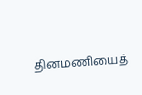தினமணியைத்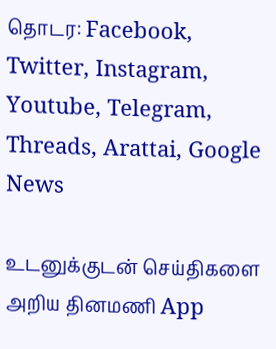தொடர: Facebook, Twitter, Instagram, Youtube, Telegram, Threads, Arattai, Google News

உடனுக்குடன் செய்திகளை அறிய தினமணி App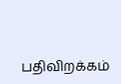பதிவிறக்கம்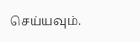செய்யவும்.